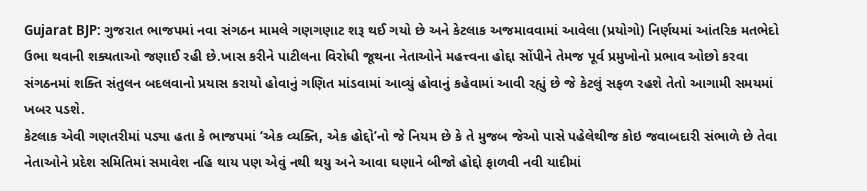Gujarat BJP: ગુજરાત ભાજપમાં નવા સંગઠન મામલે ગણગણાટ શરૂ થઈ ગયો છે અને કેટલાક અજમાવવામાં આવેલા (પ્રયોગો) નિર્ણયમાં આંતરિક મતભેદો ઉભા થવાની શક્યતાઓ જણાઈ રહી છે.ખાસ કરીને પાટીલના વિરોધી જૂથના નેતાઓને મહત્ત્વના હોદ્દા સોંપીને તેમજ પૂર્વ પ્રમુખોનો પ્રભાવ ઓછો કરવા સંગઠનમાં શક્તિ સંતુલન બદલવાનો પ્રયાસ કરાયો હોવાનું ગણિત માંડવામાં આવ્યું હોવાનું કહેવામાં આવી રહ્યું છે જે કેટલું સફળ રહશે તેતો આગામી સમયમાં ખબર પડશે.
કેટલાક એવી ગણતરીમાં પડ્યા હતા કે ભાજપમાં ‘એક વ્યક્તિ, એક હોદ્દો’નો જે નિયમ છે કે તે મુજબ જેઓ પાસે પહેલેથીજ કોઇ જવાબદારી સંભાળે છે તેવા નેતાઓને પ્રદેશ સમિતિમાં સમાવેશ નહિ થાય પણ એવું નથી થયુ અને આવા ઘણાને બીજો હોદ્દો ફાળવી નવી યાદીમાં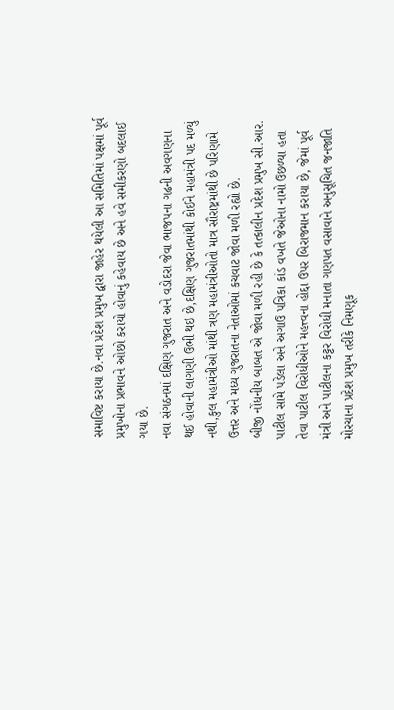સમાવિષ્ટ કરાયા છે.નવા પ્રદેશ પ્રમુખ દ્વારા જાહેર થયેલી આ સમિતિમાં પક્ષમાં પૂર્વ પ્રમુખોના પ્રભાવને ઓછો કરાયો હોવાનું કહેવાય છે અને હવે સમીકરણો બદલાઈ ગયા છે.
નવા સંગઠનમાં દક્ષિણ ગુજરાત અને વડોદરા જેવા ભાજપના ગઢની અવગણના થઈ હોવાની લાગણી ઉભી થઇ છે,દક્ષિણ ગુજરાતમાંથી કોઈને મહામંત્રી પદ મળ્યું નથી,કુલ મહામંત્રીઓ માંથી ત્રણ મહામંત્રીઓતો માત્ર સૌરાષ્ટ્રમાંથી છે પરિણામે ઉત્તર અને મધ્ય ગુજરાતના નેતાઓમાં કચવાટ જોવા મળી રહ્યો છે.
બીજી નોંધનીય બાબત એ જોવા મળી રહી છે કે તત્કાલીન પ્રદેશ પ્રમુખ સી.આર. પાટીલ સામે પડેલા અને અગાઉ પત્રિકા કાંડ વખતે જેઓના નામો ઉછળ્યા હતા તેવા પાટીલ વિરોધીઓને મહત્ત્વના હોદ્દા ઉપર બિરાજમાન કરાયા છે, જેમાં પૂર્વ મંત્રી અને પાટીલના કટ્ટર વિરોધી મનાતા ગણપત વસાવાને અનુસૂચિત જનજાતિ મોરચાના પ્રદેશ પ્રમુખ તરીકે નિમણૂક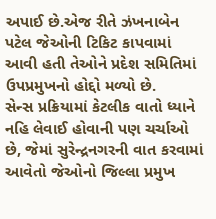અપાઈ છે.એજ રીતે ઝંખનાબેન પટેલ જેઓની ટિકિટ કાપવામાં આવી હતી તેઓને પ્રદેશ સમિતિમાં ઉપપ્રમુખનો હોદ્દો મળ્યો છે.
સેન્સ પ્રક્રિયામાં કેટલીક વાતો ધ્યાને નહિ લેવાઈ હોવાની પણ ચર્ચાઓ છે, જેમાં સુરેન્દ્રનગરની વાત કરવામાં આવેતો જેઓનો જિલ્લા પ્રમુખ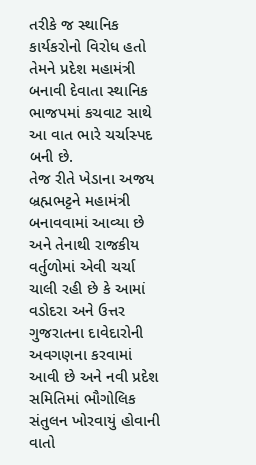તરીકે જ સ્થાનિક કાર્યકરોનો વિરોધ હતો તેમને પ્રદેશ મહામંત્રી બનાવી દેવાતા સ્થાનિક ભાજપમાં કચવાટ સાથે આ વાત ભારે ચર્ચાસ્પદ બની છે.
તેજ રીતે ખેડાના અજય બ્રહ્મભટ્ટને મહામંત્રી બનાવવામાં આવ્યા છે અને તેનાથી રાજકીય વર્તુળોમાં એવી ચર્ચા ચાલી રહી છે કે આમાં વડોદરા અને ઉત્તર ગુજરાતના દાવેદારોની અવગણના કરવામાં આવી છે અને નવી પ્રદેશ સમિતિમાં ભૌગોલિક સંતુલન ખોરવાયું હોવાની વાતો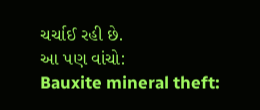ચર્ચાઈ રહી છે.
આ પણ વાંચો:
Bauxite mineral theft: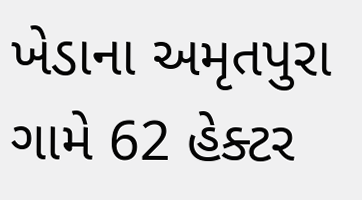ખેડાના અમૃતપુરા ગામે 62 હેક્ટર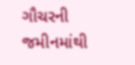ગૌચરની જમીનમાંથી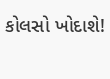કોલસો ખોદાશે!